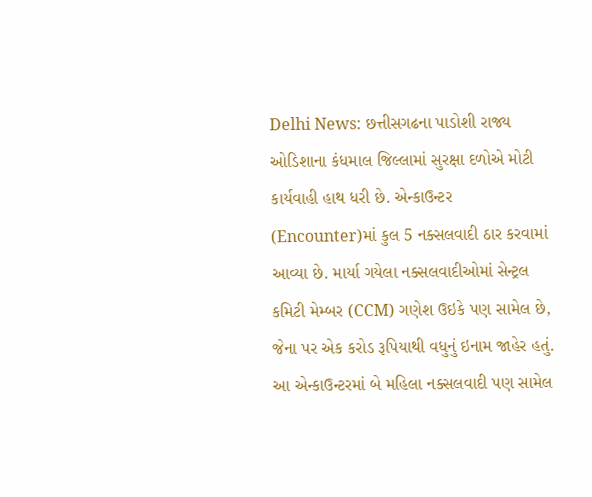Delhi News: છત્તીસગઢના પાડોશી રાજ્ય ઓડિશાના કંધમાલ જિલ્લામાં સુરક્ષા દળોએ મોટી કાર્યવાહી હાથ ધરી છે. એન્કાઉન્ટર (Encounter)માં કુલ 5 નક્સલવાદી ઠાર કરવામાં આવ્યા છે. માર્યા ગયેલા નક્સલવાદીઓમાં સેન્ટ્રલ કમિટી મેમ્બર (CCM) ગણેશ ઉઇકે પણ સામેલ છે, જેના પર એક કરોડ રૂપિયાથી વધુનું ઇનામ જાહેર હતું. આ એન્કાઉન્ટરમાં બે મહિલા નક્સલવાદી પણ સામેલ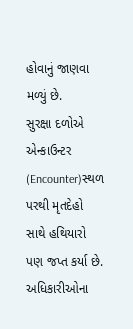હોવાનું જાણવા મળ્યું છે.
સુરક્ષા દળોએ એન્કાઉન્ટર (Encounter)સ્થળ પરથી મૃતદેહો સાથે હથિયારો પણ જપ્ત કર્યા છે. અધિકારીઓના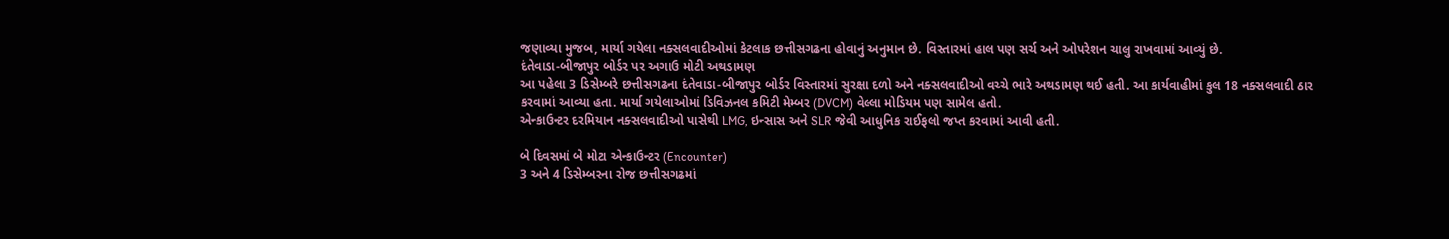જણાવ્યા મુજબ, માર્યા ગયેલા નક્સલવાદીઓમાં કેટલાક છત્તીસગઢના હોવાનું અનુમાન છે. વિસ્તારમાં હાલ પણ સર્ચ અને ઓપરેશન ચાલુ રાખવામાં આવ્યું છે.
દંતેવાડા-બીજાપુર બોર્ડર પર અગાઉ મોટી અથડામણ
આ પહેલા 3 ડિસેમ્બરે છત્તીસગઢના દંતેવાડા-બીજાપુર બોર્ડર વિસ્તારમાં સુરક્ષા દળો અને નક્સલવાદીઓ વચ્ચે ભારે અથડામણ થઈ હતી. આ કાર્યવાહીમાં કુલ 18 નક્સલવાદી ઠાર કરવામાં આવ્યા હતા. માર્યા ગયેલાઓમાં ડિવિઝનલ કમિટી મેમ્બર (DVCM) વેલ્લા મોડિયમ પણ સામેલ હતો.
એન્કાઉન્ટર દરમિયાન નક્સલવાદીઓ પાસેથી LMG, ઇન્સાસ અને SLR જેવી આધુનિક રાઈફલો જપ્ત કરવામાં આવી હતી.

બે દિવસમાં બે મોટા એન્કાઉન્ટર (Encounter)
3 અને 4 ડિસેમ્બરના રોજ છત્તીસગઢમાં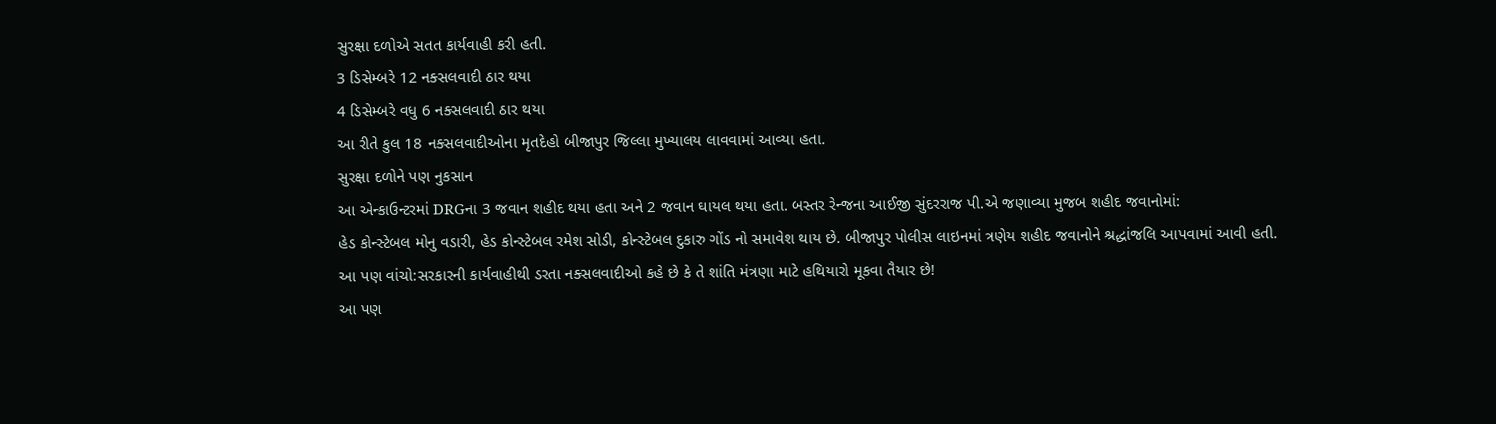સુરક્ષા દળોએ સતત કાર્યવાહી કરી હતી.
3 ડિસેમ્બરે 12 નક્સલવાદી ઠાર થયા
4 ડિસેમ્બરે વધુ 6 નક્સલવાદી ઠાર થયા
આ રીતે કુલ 18 નક્સલવાદીઓના મૃતદેહો બીજાપુર જિલ્લા મુખ્યાલય લાવવામાં આવ્યા હતા.
સુરક્ષા દળોને પણ નુકસાન
આ એન્કાઉન્ટરમાં DRGના 3 જવાન શહીદ થયા હતા અને 2 જવાન ઘાયલ થયા હતા. બસ્તર રેન્જના આઈજી સુંદરરાજ પી.એ જણાવ્યા મુજબ શહીદ જવાનોમાં:
હેડ કોન્સ્ટેબલ મોનુ વડારી, હેડ કોન્સ્ટેબલ રમેશ સોડી, કોન્સ્ટેબલ દુકારુ ગોંડ નો સમાવેશ થાય છે. બીજાપુર પોલીસ લાઇનમાં ત્રણેય શહીદ જવાનોને શ્રદ્ધાંજલિ આપવામાં આવી હતી.
આ પણ વાંચો:સરકારની કાર્યવાહીથી ડરતા નક્સલવાદીઓ કહે છે કે તે શાંતિ મંત્રણા માટે હથિયારો મૂકવા તૈયાર છે!
આ પણ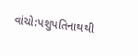વાંચો:પશુપતિનાથથી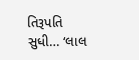તિરૂપતિ સુધી… ‘લાલ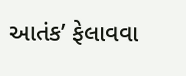આતંક’ ફેલાવવા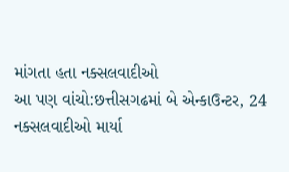માંગતા હતા નક્સલવાદીઓ
આ પણ વાંચો:છત્તીસગઢમાં બે એન્કાઉન્ટર, 24 નક્સલવાદીઓ માર્યા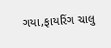ગયા,ફાયરિંગ ચાલુ